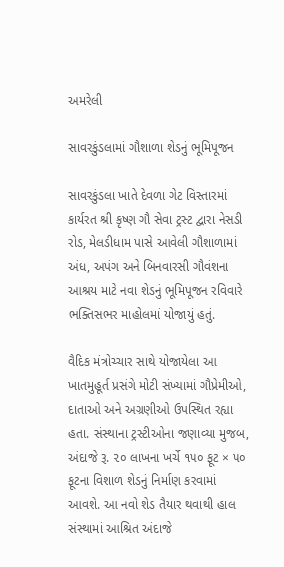અમરેલી

સાવરકુંડલામાં ગૌશાળા શેડનું ભૂમિપૂજન

સાવરકુંડલા ખાતે દેવળા ગેટ વિસ્તારમાં કાર્યરત શ્રી કૃષ્ણ ગૌ સેવા ટ્રસ્ટ દ્વારા નેસડી રોડ, મેલડીધામ પાસે આવેલી ગૌશાળામાં અંધ, અપંગ અને બિનવારસી ગૌવંશના આશ્રય માટે નવા શેડનું ભૂમિપૂજન રવિવારે ભક્તિસભર માહોલમાં યોજાયું હતું.

વૈદિક મંત્રોચ્ચાર સાથે યોજાયેલા આ ખાતમુહૂર્ત પ્રસંગે મોટી સંખ્યામાં ગૌપ્રેમીઓ, દાતાઓ અને અગ્રણીઓ ઉપસ્થિત રહ્યા હતા. સંસ્થાના ટ્રસ્ટીઓના જણાવ્યા મુજબ, અંદાજે રૂ. ૨૦ લાખના ખર્ચે ૧૫૦ ફૂટ × ૫૦ ફૂટના વિશાળ શેડનું નિર્માણ કરવામાં આવશે. આ નવો શેડ તૈયાર થવાથી હાલ સંસ્થામાં આશ્રિત અંદાજે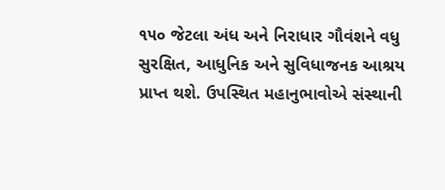૧૫૦ જેટલા અંધ અને નિરાધાર ગૌવંશને વધુ સુરક્ષિત, આધુનિક અને સુવિધાજનક આશ્રય પ્રાપ્ત થશે. ઉપસ્થિત મહાનુભાવોએ સંસ્થાની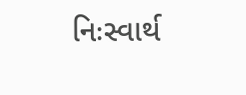નિઃસ્વાર્થ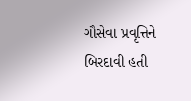ગૌસેવા પ્રવૃત્તિને બિરદાવી હતી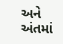અને અંતમાં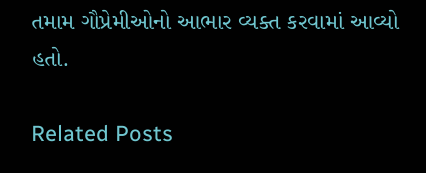તમામ ગૌપ્રેમીઓનો આભાર વ્યક્ત કરવામાં આવ્યો હતો.

Related Posts